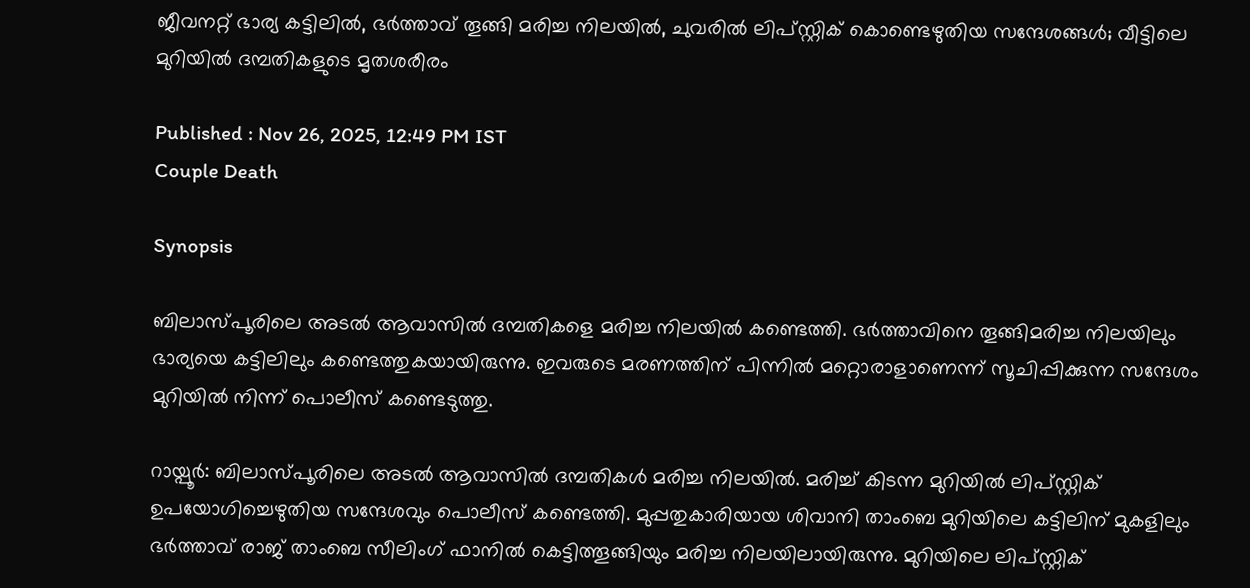ജീവനറ്റ് ഭാര്യ കട്ടിലിൽ, ഭർത്താവ് തൂങ്ങി മരിച്ച നിലയിൽ, ചുവരിൽ ലിപ്സ്റ്റിക് കൊണ്ടെഴുതിയ സന്ദേശങ്ങൾ; വീട്ടിലെ മുറിയിൽ ദമ്പതികളുടെ മൃതശരീരം

Published : Nov 26, 2025, 12:49 PM IST
Couple Death

Synopsis

ബിലാസ്പൂരിലെ അടൽ ആവാസിൽ ദമ്പതികളെ മരിച്ച നിലയിൽ കണ്ടെത്തി. ഭർത്താവിനെ തൂങ്ങിമരിച്ച നിലയിലും ഭാര്യയെ കട്ടിലിലും കണ്ടെത്തുകയായിരുന്നു. ഇവരുടെ മരണത്തിന് പിന്നിൽ മറ്റൊരാളാണെന്ന് സൂചിപ്പിക്കുന്ന സന്ദേശം മുറിയിൽ നിന്ന് പൊലീസ് കണ്ടെടുത്തു.

റായ്പൂ‍ർ: ബിലാസ്പൂരിലെ അടൽ ആവാസിൽ ദമ്പതികൾ മരിച്ച നിലയിൽ. മരിച്ച് കിടന്ന മുറിയിൽ ലിപ്സ്റ്റിക് ഉപയോഗിച്ചെഴുതിയ സന്ദേശവും പൊലീസ് കണ്ടെത്തി. മുപ്പതുകാരിയായ ശിവാനി താംബെ മുറിയിലെ കട്ടിലിന് മുകളിലും ഭർത്താവ് രാജ് താംബെ സീലിംഗ് ഫാനിൽ കെട്ടിത്തൂങ്ങിയും മരിച്ച നിലയിലായിരുന്നു. മുറിയിലെ ലിപ്സ്റ്റിക്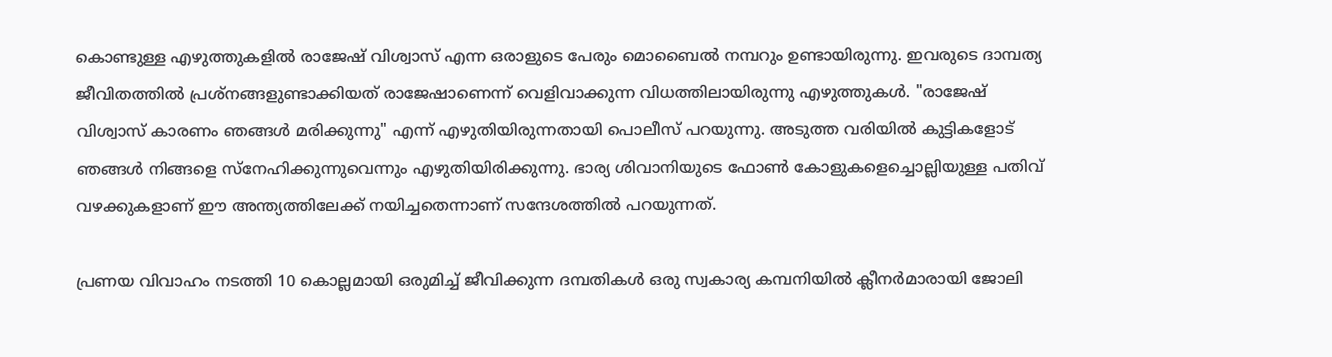കൊണ്ടുള്ള എഴുത്തുകളിൽ രാജേഷ് വിശ്വാസ് എന്ന ഒരാളുടെ പേരും മൊബൈൽ നമ്പറും ഉണ്ടായിരുന്നു. ഇവരുടെ ദാമ്പത്യ ജീവിതത്തിൽ പ്രശ്നങ്ങളുണ്ടാക്കിയത് രാജേഷാണെന്ന് വെളിവാക്കുന്ന വിധത്തിലായിരുന്നു എഴുത്തുകൾ. "രാജേഷ് വിശ്വാസ് കാരണം ഞങ്ങൾ മരിക്കുന്നു" എന്ന് എഴുതിയിരുന്നതായി പൊലീസ് പറയുന്നു. അടുത്ത വരിയിൽ കുട്ടികളോട് ഞങ്ങൾ നിങ്ങളെ സ്നേഹിക്കുന്നുവെന്നും എഴുതിയിരിക്കുന്നു. ഭാര്യ ശിവാനിയുടെ ഫോൺ കോളുകളെച്ചൊല്ലിയുള്ള പതിവ് വഴക്കുകളാണ് ഈ അന്ത്യത്തിലേക്ക് നയിച്ചതെന്നാണ് സന്ദേശത്തിൽ പറയുന്നത്.

പ്രണയ വിവാഹം നടത്തി 10 കൊല്ലമായി ഒരുമിച്ച് ജീവിക്കുന്ന ദമ്പതികൾ ഒരു സ്വകാര്യ കമ്പനിയിൽ ക്ലീനർമാരായി ജോലി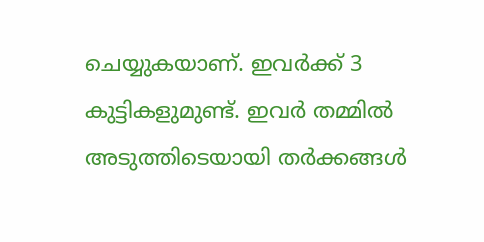ചെയ്യുകയാണ്. ഇവർക്ക് 3 കുട്ടികളുമുണ്ട്. ഇവർ തമ്മിൽ അടുത്തിടെയായി തർക്കങ്ങൾ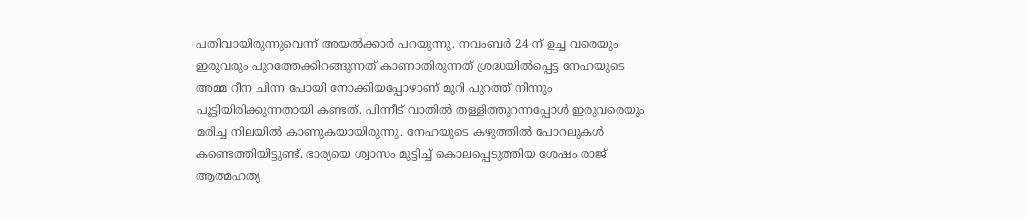പതിവായിരുന്നുവെന്ന് അയൽക്കാർ പറയുന്നു. നവംബർ 24 ന് ഉച്ച വരെയും ഇരുവരും പുറത്തേക്കിറങ്ങുന്നത് കാണാതിരുന്നത് ശ്രദ്ധയിൽപ്പെട്ട നേഹയുടെ അമ്മ റീന ചിന്ന പോയി നോക്കിയപ്പോഴാണ് മുറി പുറത്ത് നിന്നും പൂട്ടിയിരിക്കുന്നതായി കണ്ടത്. പിന്നീട് വാതിൽ തള്ളിത്തുറന്നപ്പോൾ ഇരുവരെയും മരിച്ച നിലയിൽ കാണുകയായിരുന്നു. നേഹയുടെ കഴുത്തിൽ പോറലുകൾ കണ്ടെത്തിയിട്ടുണ്ട്. ഭാര്യയെ ശ്വാസം മുട്ടിച്ച് കൊലപ്പെടുത്തിയ ശേഷം രാജ് ആത്മഹത്യ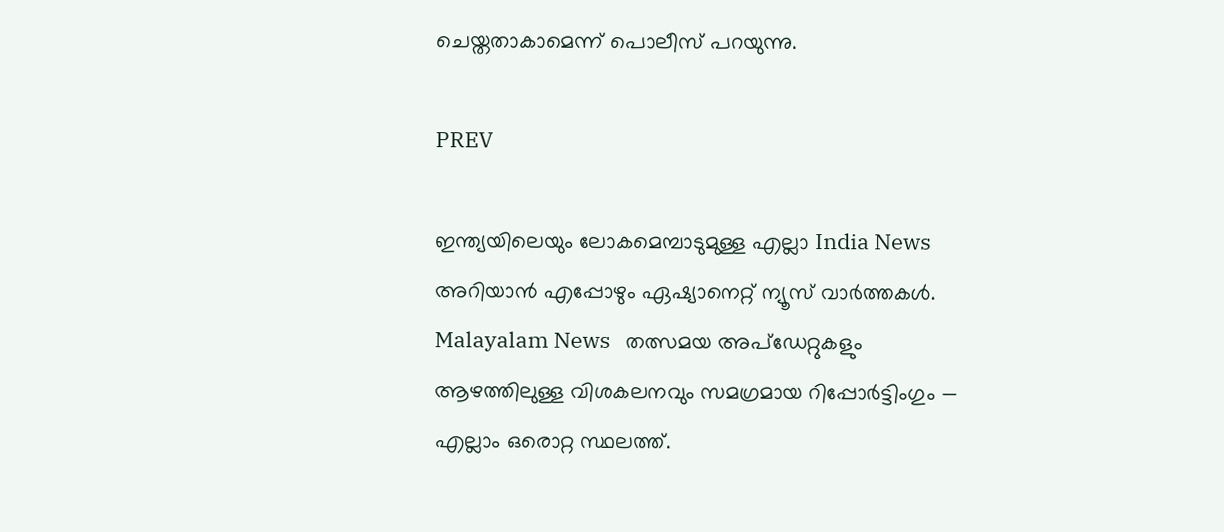ചെയ്തതാകാമെന്ന് പൊലീസ് പറയുന്നു.

PREV

ഇന്ത്യയിലെയും ലോകമെമ്പാടുമുള്ള എല്ലാ India News അറിയാൻ എപ്പോഴും ഏഷ്യാനെറ്റ് ന്യൂസ് വാർത്തകൾ. Malayalam News   തത്സമയ അപ്‌ഡേറ്റുകളും ആഴത്തിലുള്ള വിശകലനവും സമഗ്രമായ റിപ്പോർട്ടിംഗും — എല്ലാം ഒരൊറ്റ സ്ഥലത്ത്.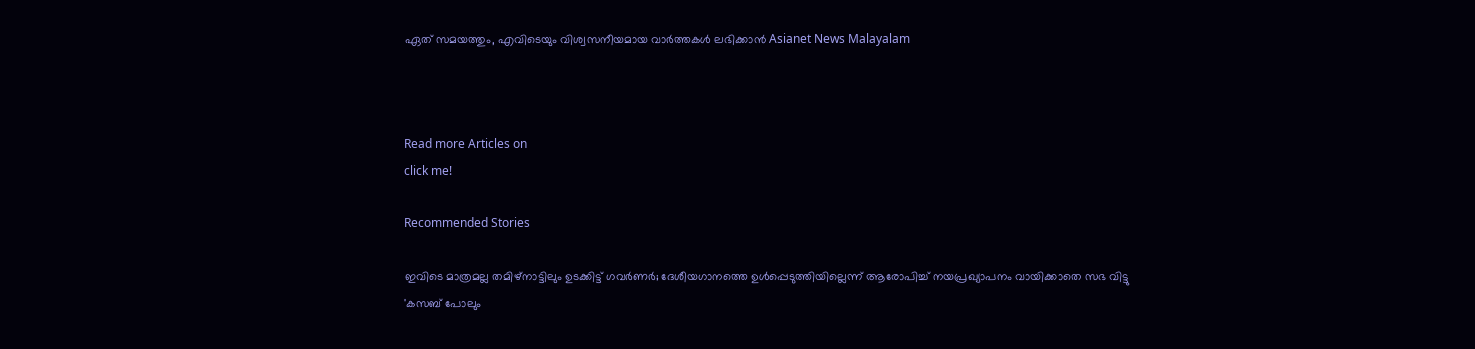ഏത് സമയത്തും, എവിടെയും വിശ്വസനീയമായ വാർത്തകൾ ലഭിക്കാൻ Asianet News Malayalam



Read more Articles on
click me!

Recommended Stories

ഇവിടെ മാത്രമല്ല തമിഴ്നാട്ടിലും ഉടക്കിട്ട് ഗവർണർ; ദേശീയഗാനത്തെ ഉൾപ്പെടുത്തിയില്ലെന്ന് ആരോപിച്ച് നയപ്രഖ്യാപനം വായിക്കാതെ സഭ വിട്ടു
'കസബ് പോലും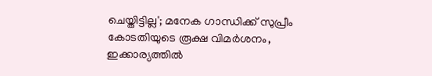ചെയ്തിട്ടില്ല'; മനേക ഗാന്ധിക്ക് സുപ്രീം കോടതിയുടെ രൂക്ഷ വിമർശനം, ഇക്കാര്യത്തില്‍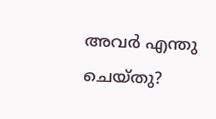അവർ എന്തു ചെയ്തു?